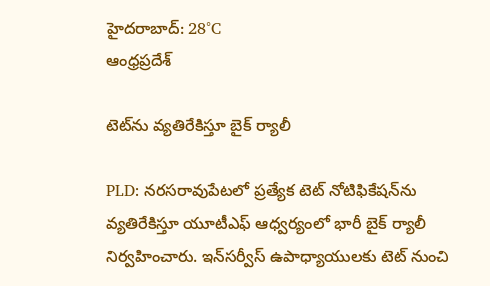హైదరాబాద్: 28°C
ఆంధ్రప్రదేశ్

టెట్‌ను వ్యతిరేకిస్తూ బైక్ ర్యాలీ

PLD: నరసరావుపేటలో ప్రత్యేక టెట్‌ నోటిఫికేషన్‌ను వ్యతిరేకిస్తూ యూటీఎఫ్‌ ఆధ్వర్యంలో భారీ బైక్‌ ర్యాలీ నిర్వహించారు. ఇన్‌సర్వీస్‌ ఉపాధ్యాయులకు టెట్‌ నుంచి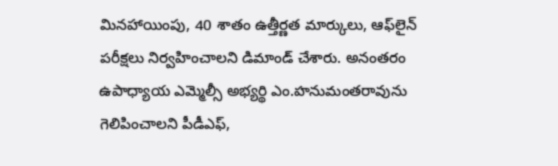మినహాయింపు, 40 శాతం ఉత్తీర్ణత మార్కులు, ఆఫ్‌లైన్‌ పరీక్షలు నిర్వహించాలని డిమాండ్‌ చేశారు. అనంతరం ఉపాధ్యాయ ఎమ్మెల్సీ అభ్యర్థి ఎం.హనుమంతరావును గెలిపించాలని పీడీఎఫ్‌,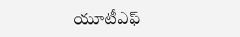యూటీఎఫ్‌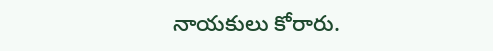నాయకులు కోరారు.